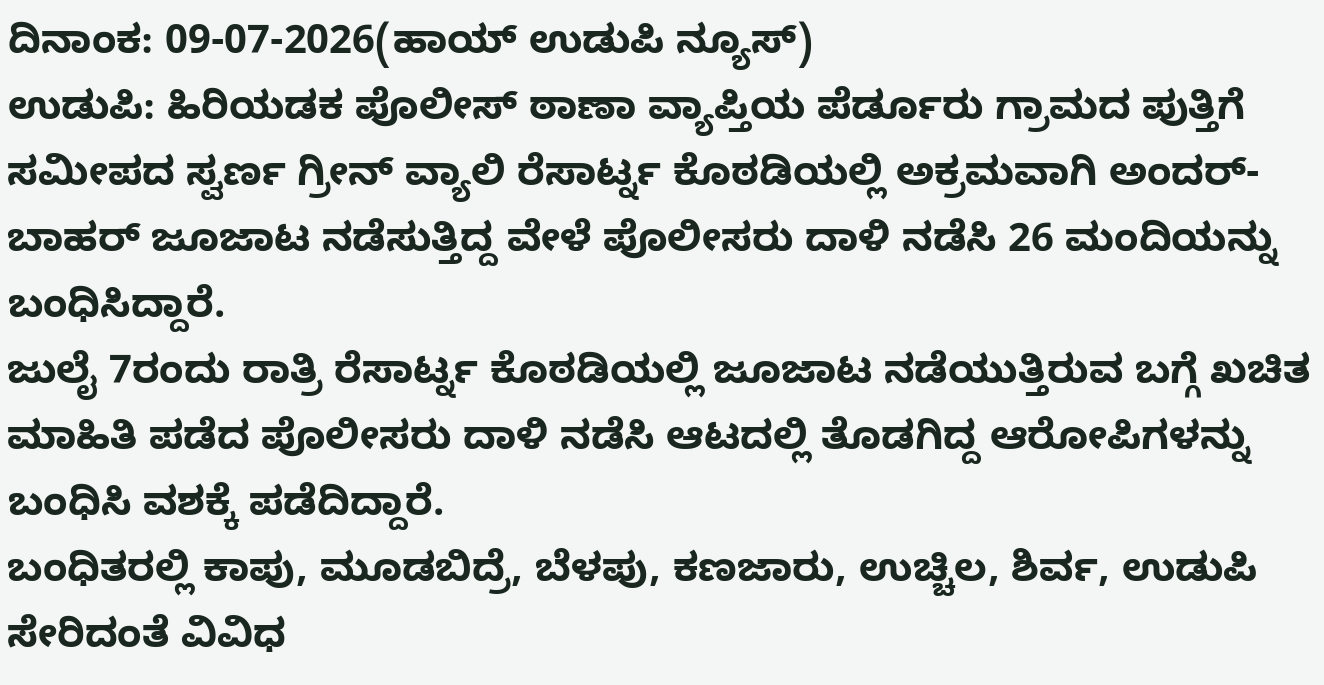ದಿನಾಂಕ: 09-07-2026(ಹಾಯ್ ಉಡುಪಿ ನ್ಯೂಸ್)
ಉಡುಪಿ: ಹಿರಿಯಡಕ ಪೊಲೀಸ್ ಠಾಣಾ ವ್ಯಾಪ್ತಿಯ ಪೆರ್ಡೂರು ಗ್ರಾಮದ ಪುತ್ತಿಗೆ ಸಮೀಪದ ಸ್ವರ್ಣ ಗ್ರೀನ್ ವ್ಯಾಲಿ ರೆಸಾರ್ಟ್ನ ಕೊಠಡಿಯಲ್ಲಿ ಅಕ್ರಮವಾಗಿ ಅಂದರ್-ಬಾಹರ್ ಜೂಜಾಟ ನಡೆಸುತ್ತಿದ್ದ ವೇಳೆ ಪೊಲೀಸರು ದಾಳಿ ನಡೆಸಿ 26 ಮಂದಿಯನ್ನು ಬಂಧಿಸಿದ್ದಾರೆ.
ಜುಲೈ 7ರಂದು ರಾತ್ರಿ ರೆಸಾರ್ಟ್ನ ಕೊಠಡಿಯಲ್ಲಿ ಜೂಜಾಟ ನಡೆಯುತ್ತಿರುವ ಬಗ್ಗೆ ಖಚಿತ ಮಾಹಿತಿ ಪಡೆದ ಪೊಲೀಸರು ದಾಳಿ ನಡೆಸಿ ಆಟದಲ್ಲಿ ತೊಡಗಿದ್ದ ಆರೋಪಿಗಳನ್ನು ಬಂಧಿಸಿ ವಶಕ್ಕೆ ಪಡೆದಿದ್ದಾರೆ.
ಬಂಧಿತರಲ್ಲಿ ಕಾಪು, ಮೂಡಬಿದ್ರೆ, ಬೆಳಪು, ಕಣಜಾರು, ಉಚ್ಚಿಲ, ಶಿರ್ವ, ಉಡುಪಿ ಸೇರಿದಂತೆ ವಿವಿಧ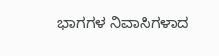ಭಾಗಗಳ ನಿವಾಸಿಗಳಾದ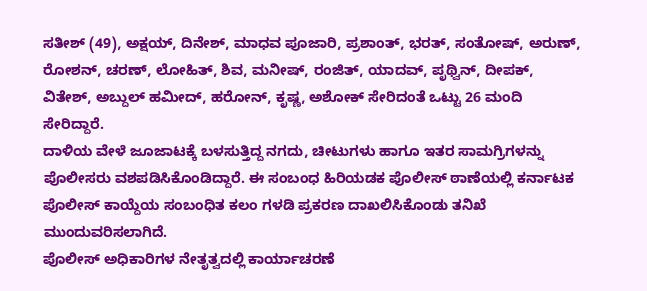ಸತೀಶ್ (49), ಅಕ್ಷಯ್, ದಿನೇಶ್, ಮಾಧವ ಪೂಜಾರಿ, ಪ್ರಶಾಂತ್, ಭರತ್, ಸಂತೋಷ್, ಅರುಣ್, ರೋಶನ್, ಚರಣ್, ಲೋಹಿತ್, ಶಿವ, ಮನೀಷ್, ರಂಜಿತ್, ಯಾದವ್, ಪೃಥ್ವಿನ್, ದೀಪಕ್, ವಿತೇಶ್, ಅಬ್ದುಲ್ ಹಮೀದ್, ಹರೋನ್, ಕೃಷ್ಣ, ಅಶೋಕ್ ಸೇರಿದಂತೆ ಒಟ್ಟು 26 ಮಂದಿ ಸೇರಿದ್ದಾರೆ.
ದಾಳಿಯ ವೇಳೆ ಜೂಜಾಟಕ್ಕೆ ಬಳಸುತ್ತಿದ್ದ ನಗದು, ಚೀಟುಗಳು ಹಾಗೂ ಇತರ ಸಾಮಗ್ರಿಗಳನ್ನು ಪೊಲೀಸರು ವಶಪಡಿಸಿಕೊಂಡಿದ್ದಾರೆ. ಈ ಸಂಬಂಧ ಹಿರಿಯಡಕ ಪೊಲೀಸ್ ಠಾಣೆಯಲ್ಲಿ ಕರ್ನಾಟಕ ಪೊಲೀಸ್ ಕಾಯ್ದೆಯ ಸಂಬಂಧಿತ ಕಲಂ ಗಳಡಿ ಪ್ರಕರಣ ದಾಖಲಿಸಿಕೊಂಡು ತನಿಖೆ ಮುಂದುವರಿಸಲಾಗಿದೆ.
ಪೊಲೀಸ್ ಅಧಿಕಾರಿಗಳ ನೇತೃತ್ವದಲ್ಲಿ ಕಾರ್ಯಾಚರಣೆ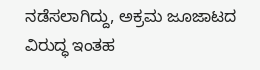ನಡೆಸಲಾಗಿದ್ದು, ಅಕ್ರಮ ಜೂಜಾಟದ ವಿರುದ್ಧ ಇಂತಹ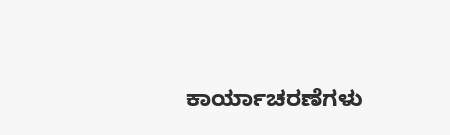ಕಾರ್ಯಾಚರಣೆಗಳು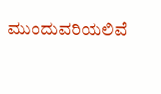ಮುಂದುವರಿಯಲಿವೆ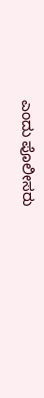ಎಂದು ಪೊಲೀಸರು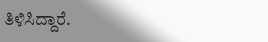ತಿಳಿಸಿದ್ದಾರೆ.